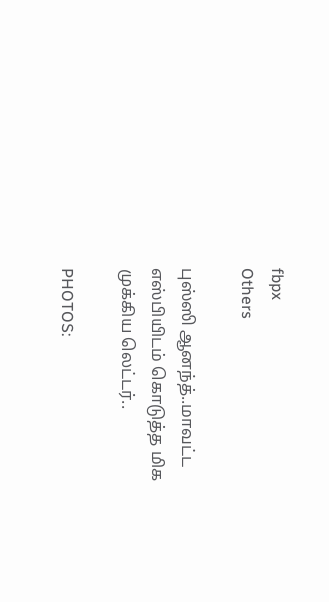fbpx
Others

புஸ்ஸி ஆனந்த்..மாவட்ட எஸ்பியிடம் கொடுத்த மிக முக்கிய லெட்டர்..

PHOTOS: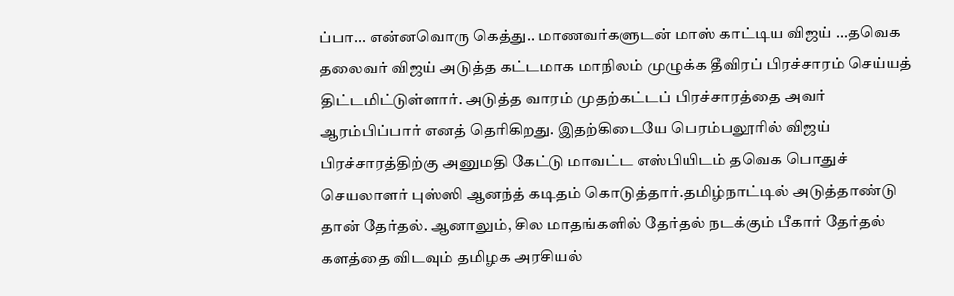ப்பா... என்னவொரு கெத்து.. மாணவர்களுடன் மாஸ் காட்டிய விஜய் ...தவெக தலைவர் விஜய் அடுத்த கட்டமாக மாநிலம் முழுக்க தீவிரப் பிரச்சாரம் செய்யத் திட்டமிட்டுள்ளார். அடுத்த வாரம் முதற்கட்டப் பிரச்சாரத்தை அவர் ஆரம்பிப்பார் எனத் தெரிகிறது. இதற்கிடையே பெரம்பலூரில் விஜய் பிரச்சாரத்திற்கு அனுமதி கேட்டு மாவட்ட எஸ்பியிடம் தவெக பொதுச் செயலாளர் புஸ்ஸி ஆனந்த் கடிதம் கொடுத்தார்.தமிழ்நாட்டில் அடுத்தாண்டு தான் தேர்தல். ஆனாலும், சில மாதங்களில் தேர்தல் நடக்கும் பீகார் தேர்தல் களத்தை விடவும் தமிழக அரசியல்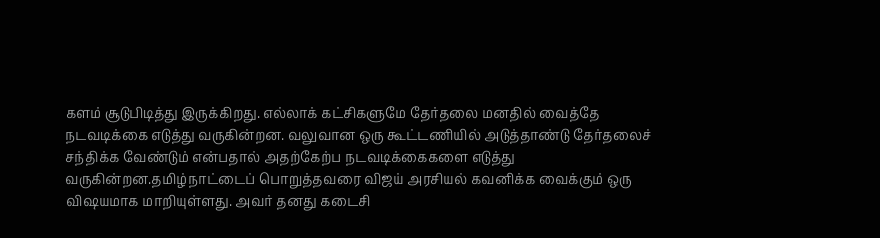களம் சூடுபிடித்து இருக்கிறது. எல்லாக் கட்சிகளுமே தேர்தலை மனதில் வைத்தே நடவடிக்கை எடுத்து வருகின்றன. வலுவான ஒரு கூட்டணியில் அடுத்தாண்டு தேர்தலைச் சந்திக்க வேண்டும் என்பதால் அதற்கேற்ப நடவடிக்கைகளை எடுத்து வருகின்றன.தமிழ்நாட்டைப் பொறுத்தவரை விஜய் அரசியல் கவனிக்க வைக்கும் ஒரு விஷயமாக மாறியுள்ளது. அவர் தனது கடைசி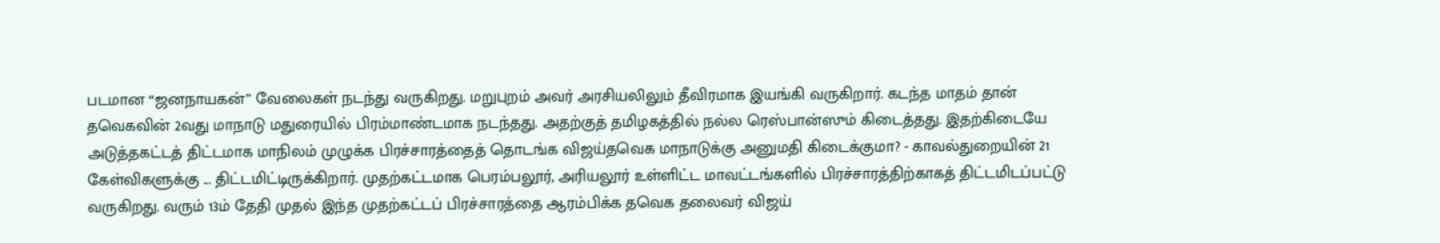படமான “ஜனநாயகன்” வேலைகள் நடந்து வருகிறது. மறுபுறம் அவர் அரசியலிலும் தீவிரமாக இயங்கி வருகிறார். கடந்த மாதம் தான் தவெகவின் 2வது மாநாடு மதுரையில் பிரம்மாண்டமாக நடந்தது. அதற்குத் தமிழகத்தில் நல்ல ரெஸ்பான்ஸும் கிடைத்தது. இதற்கிடையே அடுத்தகட்டத் திட்டமாக மாநிலம் முழுக்க பிரச்சாரத்தைத் தொடங்க விஜய்தவெக மாநாடுக்கு அனுமதி கிடைக்குமா? - காவல்துறையின் 21 கேள்விகளுக்கு ... திட்டமிட்டிருக்கிறார். முதற்கட்டமாக பெரம்பலூர், அரியலூர் உள்ளிட்ட மாவட்டங்களில் பிரச்சாரத்திற்காகத் திட்டமிடப்பட்டு வருகிறது. வரும் 13ம் தேதி முதல் இந்த முதற்கட்டப் பிரச்சாரத்தை ஆரம்பிக்க தவெக தலைவர் விஜய்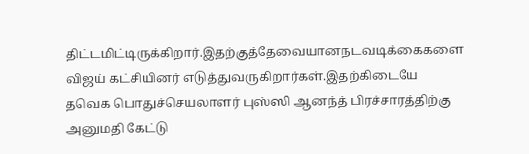திட்டமிட்டிருக்கிறார்.இதற்குத்தேவையானநடவடிக்கைகளை விஜய் கட்சியினர் எடுத்துவருகிறார்கள்.இதற்கிடையே தவெக பொதுச்செயலாளர் புஸ்ஸி ஆனந்த் பிரச்சாரத்திற்கு அனுமதி கேட்டு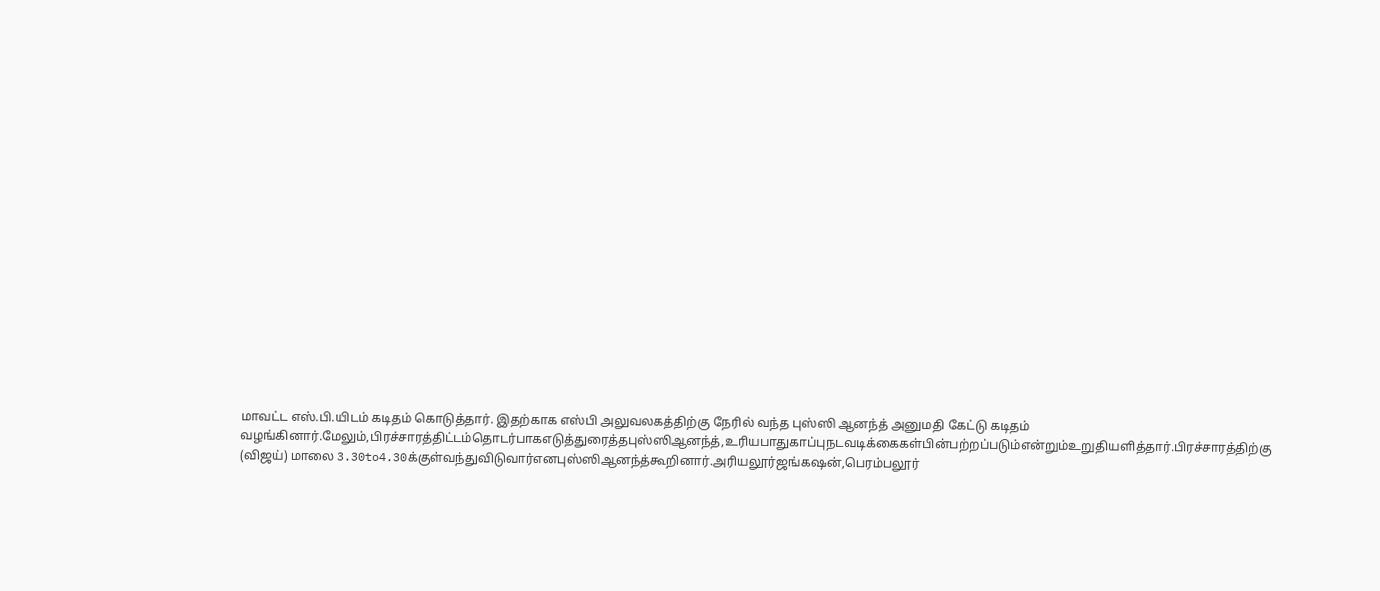மாவட்ட எஸ்.பி.யிடம் கடிதம் கொடுத்தார். இதற்காக எஸ்பி அலுவலகத்திற்கு நேரில் வந்த புஸ்ஸி ஆனந்த் அனுமதி கேட்டு கடிதம் வழங்கினார்.மேலும்,பிரச்சாரத்திட்டம்தொடர்பாகஎடுத்துரைத்தபுஸ்ஸிஆனந்த்,உரியபாதுகாப்புநடவடிக்கைகள்பின்பற்றப்படும்என்றும்உறுதியளித்தார்.பிரச்சாரத்திற்கு (விஜய்) மாலை 3.30to4.30க்குள்வந்துவிடுவார்எனபுஸ்ஸிஆனந்த்கூறினார்.அரியலூர்ஜங்கஷன்,பெரம்பலூர்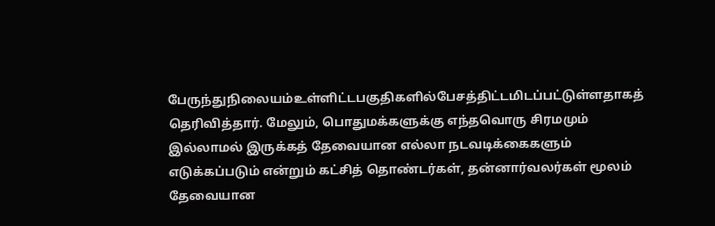பேருந்துநிலையம்உள்ளிட்டபகுதிகளில்பேசத்திட்டமிடப்பட்டுள்ளதாகத் தெரிவித்தார். மேலும், பொதுமக்களுக்கு எந்தவொரு சிரமமும் இல்லாமல் இருக்கத் தேவையான எல்லா நடவடிக்கைகளும் எடுக்கப்படும் என்றும் கட்சித் தொண்டர்கள், தன்னார்வலர்கள் மூலம் தேவையான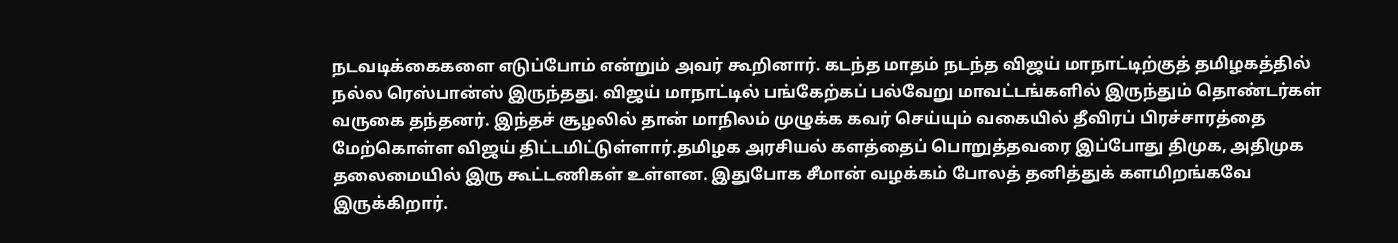நடவடிக்கைகளை எடுப்போம் என்றும் அவர் கூறினார். கடந்த மாதம் நடந்த விஜய் மாநாட்டிற்குத் தமிழகத்தில் நல்ல ரெஸ்பான்ஸ் இருந்தது. விஜய் மாநாட்டில் பங்கேற்கப் பல்வேறு மாவட்டங்களில் இருந்தும் தொண்டர்கள் வருகை தந்தனர். இந்தச் சூழலில் தான் மாநிலம் முழுக்க கவர் செய்யும் வகையில் தீவிரப் பிரச்சாரத்தை மேற்கொள்ள விஜய் திட்டமிட்டுள்ளார்.தமிழக அரசியல் களத்தைப் பொறுத்தவரை இப்போது திமுக, அதிமுக தலைமையில் இரு கூட்டணிகள் உள்ளன. இதுபோக சீமான் வழக்கம் போலத் தனித்துக் களமிறங்கவே இருக்கிறார்.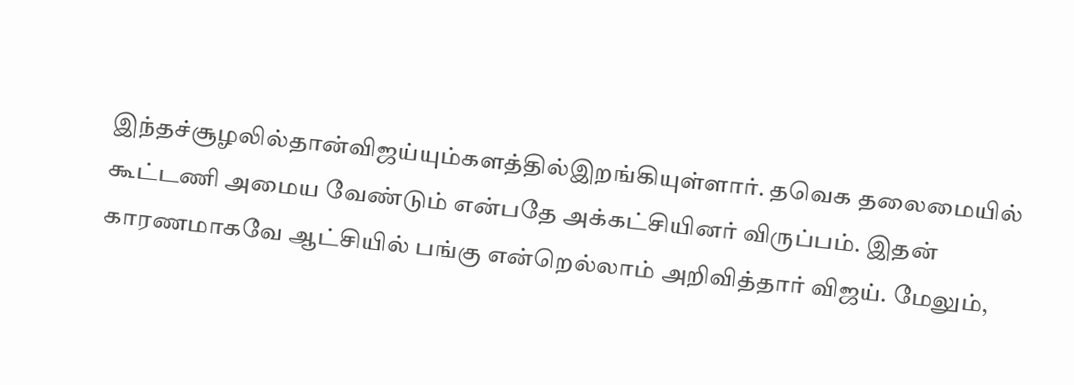இந்தச்சூழலில்தான்விஜய்யும்களத்தில்இறங்கியுள்ளார். தவெக தலைமையில் கூட்டணி அமைய வேண்டும் என்பதே அக்கட்சியினர் விருப்பம். இதன் காரணமாகவே ஆட்சியில் பங்கு என்றெல்லாம் அறிவித்தார் விஜய். மேலும்,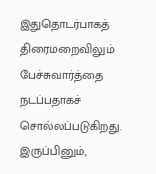இதுதொடர்பாகத் திரைமறைவிலும் பேச்சுவார்த்தை நடப்பதாகச் சொல்லப்படுகிறது. இருப்பினும்,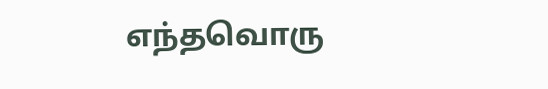எந்தவொரு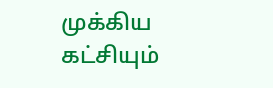முக்கிய கட்சியும்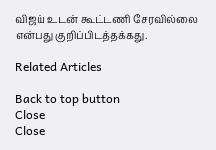விஜய் உடன் கூட்டணி சேரவில்லை என்பது குறிப்பிடத்தக்கது.

Related Articles

Back to top button
Close
Close